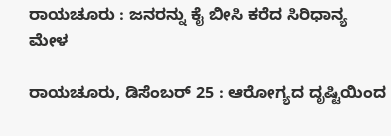ರಾಯಚೂರು : ಜನರನ್ನು ಕೈ ಬೀಸಿ ಕರೆದ ಸಿರಿಧಾನ್ಯ ಮೇಳ

ರಾಯಚೂರು, ಡಿಸೆಂಬರ್ 25 : ಆರೋಗ್ಯದ ದೃಷ್ಟಿಯಿಂದ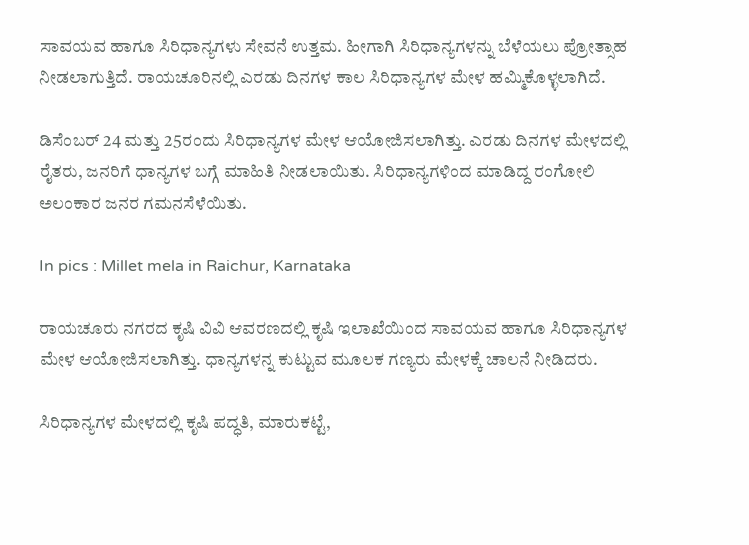ಸಾವಯವ ಹಾಗೂ ಸಿರಿಧಾನ್ಯಗಳು ಸೇವನೆ ಉತ್ತಮ. ಹೀಗಾಗಿ ಸಿರಿಧಾನ್ಯಗಳನ್ನು ಬೆಳೆಯಲು ಪ್ರೋತ್ಸಾಹ ನೀಡಲಾಗುತ್ತಿದೆ. ರಾಯಚೂರಿನಲ್ಲಿ ಎರಡು ದಿನಗಳ ಕಾಲ ಸಿರಿಧಾನ್ಯಗಳ ಮೇಳ ಹಮ್ಮಿಕೊಳ್ಳಲಾಗಿದೆ.

ಡಿಸೆಂಬರ್ 24 ಮತ್ತು 25ರಂದು ಸಿರಿಧಾನ್ಯಗಳ ಮೇಳ ಆಯೋಜಿಸಲಾಗಿತ್ತು. ಎರಡು ದಿನಗಳ ಮೇಳದಲ್ಲಿ ರೈತರು, ಜನರಿಗೆ ಧಾನ್ಯಗಳ ಬಗ್ಗೆ ಮಾಹಿತಿ ನೀಡಲಾಯಿತು. ಸಿರಿಧಾನ್ಯಗಳಿಂದ ಮಾಡಿದ್ದ ರಂಗೋಲಿ ಅಲಂಕಾರ ಜನರ ಗಮನಸೆಳೆಯಿತು.

In pics : Millet mela in Raichur, Karnataka

ರಾಯಚೂರು ನಗರದ ಕೃಷಿ ವಿವಿ ಆವರಣದಲ್ಲಿ ಕೃಷಿ ಇಲಾಖೆಯಿಂದ ಸಾವಯವ ಹಾಗೂ ಸಿರಿಧಾನ್ಯಗಳ ಮೇಳ ಆಯೋಜಿಸಲಾಗಿತ್ತು. ಧಾನ್ಯಗಳನ್ನ ಕುಟ್ಟುವ ಮೂಲಕ ಗಣ್ಯರು ಮೇಳಕ್ಕೆ ಚಾಲನೆ ನೀಡಿದರು.

ಸಿರಿಧಾನ್ಯಗಳ ಮೇಳದಲ್ಲಿ ಕೃಷಿ ಪದ್ಧತಿ, ಮಾರುಕಟ್ಟೆ,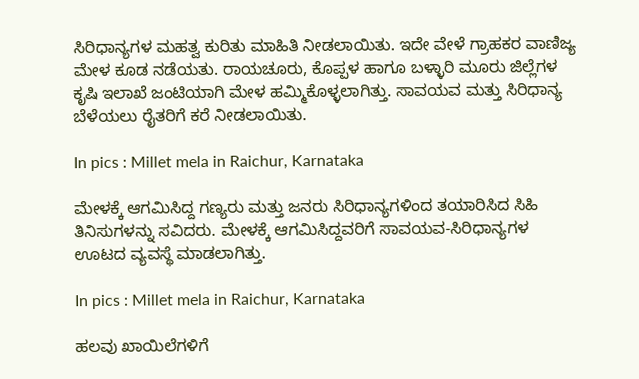ಸಿರಿಧಾನ್ಯಗಳ ಮಹತ್ವ ಕುರಿತು ಮಾಹಿತಿ ನೀಡಲಾಯಿತು. ಇದೇ ವೇಳೆ ಗ್ರಾಹಕರ ವಾಣಿಜ್ಯ ಮೇಳ ಕೂಡ ನಡೆಯತು. ರಾಯಚೂರು, ಕೊಪ್ಪಳ ಹಾಗೂ ಬಳ್ಳಾರಿ ಮೂರು ಜಿಲ್ಲೆಗಳ ಕೃಷಿ ಇಲಾಖೆ ಜಂಟಿಯಾಗಿ ಮೇಳ ಹಮ್ಮಿಕೊಳ್ಳಲಾಗಿತ್ತು. ಸಾವಯವ ಮತ್ತು ಸಿರಿಧಾನ್ಯ ಬೆಳೆಯಲು ರೈತರಿಗೆ ಕರೆ ನೀಡಲಾಯಿತು.

In pics : Millet mela in Raichur, Karnataka

ಮೇಳಕ್ಕೆ ಆಗಮಿಸಿದ್ದ ಗಣ್ಯರು ಮತ್ತು ಜನರು ಸಿರಿಧಾನ್ಯಗಳಿಂದ ತಯಾರಿಸಿದ ಸಿಹಿ ತಿನಿಸುಗಳನ್ನು ಸವಿದರು. ಮೇಳಕ್ಕೆ ಆಗಮಿಸಿದ್ದವರಿಗೆ ಸಾವಯವ-ಸಿರಿಧಾನ್ಯಗಳ ಊಟದ ವ್ಯವಸ್ಥೆ ಮಾಡಲಾಗಿತ್ತು.

In pics : Millet mela in Raichur, Karnataka

ಹಲವು ಖಾಯಿಲೆಗಳಿಗೆ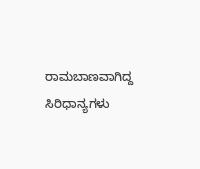ರಾಮಬಾಣವಾಗಿದ್ದ ಸಿರಿಧಾನ್ಯಗಳು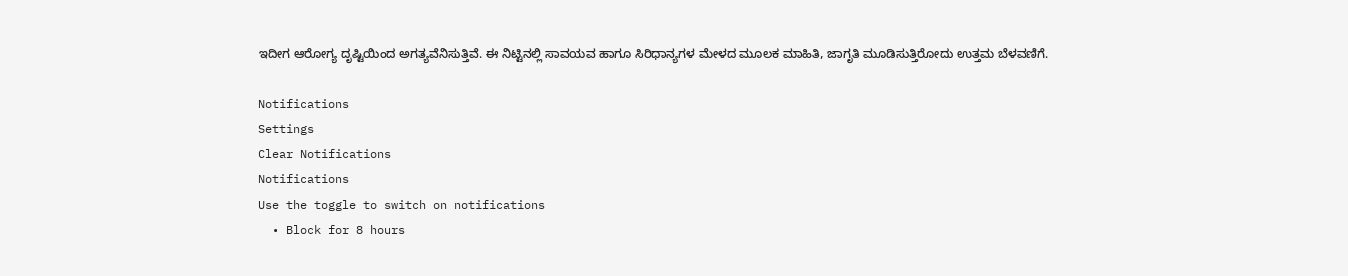ಇದೀಗ ಆರೋಗ್ಯ ದೃಷ್ಟಿಯಿಂದ ಅಗತ್ಯವೆನಿಸುತ್ತಿವೆ. ಈ ನಿಟ್ಟಿನಲ್ಲಿ ಸಾವಯವ ಹಾಗೂ ಸಿರಿಧಾನ್ಯಗಳ ಮೇಳದ ಮೂಲಕ ಮಾಹಿತಿ, ಜಾಗೃತಿ ಮೂಡಿಸುತ್ತಿರೋದು ಉತ್ತಮ ಬೆಳವಣಿಗೆ.

Notifications
Settings
Clear Notifications
Notifications
Use the toggle to switch on notifications
  • Block for 8 hours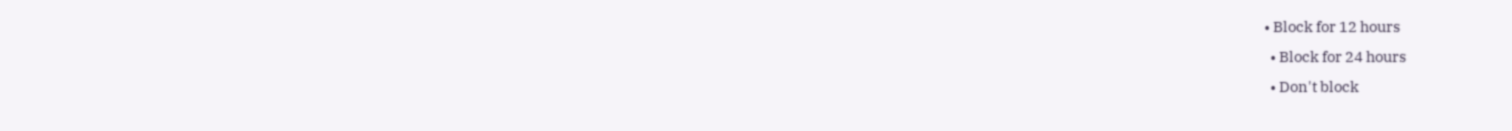• Block for 12 hours
  • Block for 24 hours
  • Don't block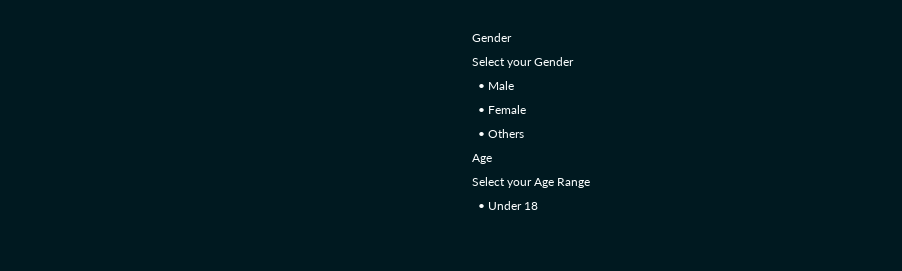Gender
Select your Gender
  • Male
  • Female
  • Others
Age
Select your Age Range
  • Under 18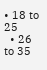• 18 to 25
  • 26 to 35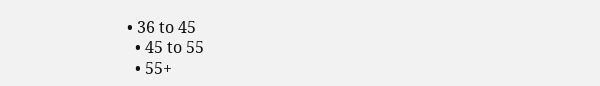• 36 to 45
  • 45 to 55
  • 55+